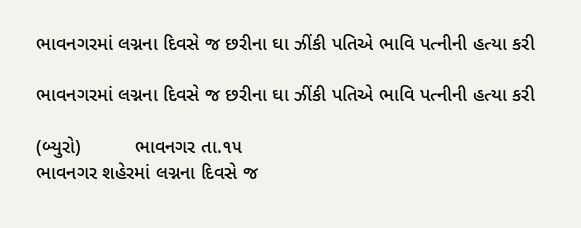ભાવનગરમાં લગ્નના દિવસે જ છરીના ઘા ઝીંકી પતિએ ભાવિ પત્નીની હત્યા કરી

ભાવનગરમાં લગ્નના દિવસે જ છરીના ઘા ઝીંકી પતિએ ભાવિ પત્નીની હત્યા કરી

(બ્યુરો)          ભાવનગર તા.૧૫
ભાવનગર શહેરમાં લગ્નના દિવસે જ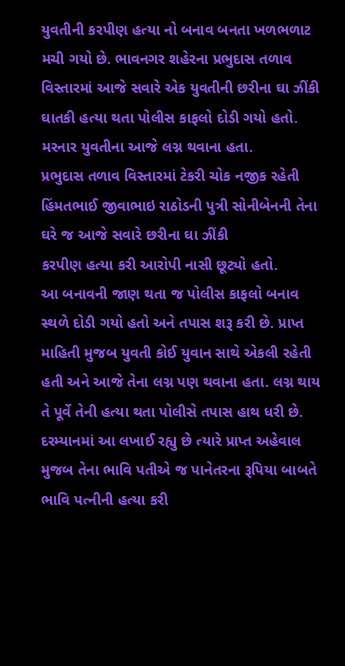યુવતીની કરપીણ હત્યા નો બનાવ બનતા ખળભળાટ મચી ગયો છે. ભાવનગર શહેરના પ્રભુદાસ તળાવ વિસ્તારમાં આજે સવારે એક યુવતીની છરીના ઘા ઝીંકી ઘાતકી હત્યા થતા પોલીસ કાફલો દોડી ગયો હતો. મરનાર યુવતીના આજે લગ્ન થવાના હતા.
પ્રભુદાસ તળાવ વિસ્તારમાં ટેકરી ચોક નજીક રહેતી હિંમતભાઈ જીવાભાઇ રાઠોડની પુત્રી સોનીબેનની તેના ઘરે જ આજે સવારે છરીના ઘા ઝીંકી
કરપીણ હત્યા કરી આરોપી નાસી છૂટ્યો હતો.
આ બનાવની જાણ થતા જ પોલીસ કાફલો બનાવ સ્થળે દોડી ગયો હતો અને તપાસ શરૂ કરી છે. પ્રાપ્ત માહિતી મુજબ યુવતી કોઈ યુવાન સાથે એકલી રહેતી હતી અને આજે તેના લગ્ન પણ થવાના હતા. લગ્ન થાય તે પૂર્વે તેની હત્યા થતા પોલીસે તપાસ હાથ ધરી છે. દરમ્યાનમાં આ લખાઈ રહ્યુ છે ત્યારે પ્રાપ્ત અહેવાલ મુજબ તેના ભાવિ પતીએ જ પાનેતરના રૂપિયા બાબતે ભાવિ પત્નીની હત્યા કરી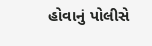હોવાનું પોલીસે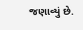જણાવ્યું છે.